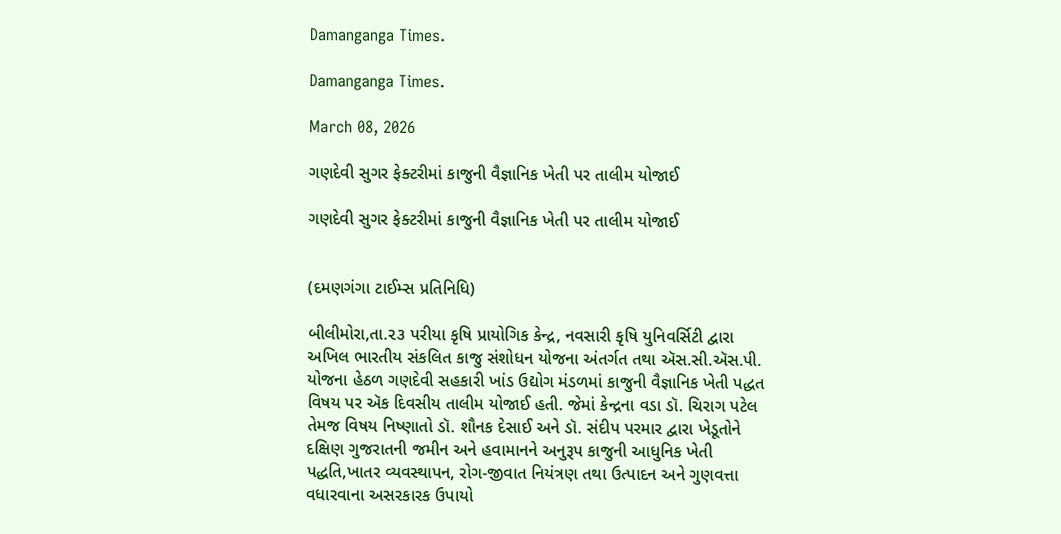Damanganga Times.

Damanganga Times.

March 08, 2026

ગણદેવી સુગર ફેક્ટરીમાં કાજુની વૈજ્ઞાનિક ખેતી પર તાલીમ યોજાઈ

ગણદેવી સુગર ફેક્ટરીમાં કાજુની વૈજ્ઞાનિક ખેતી પર તાલીમ યોજાઈ


(દમણગંગા ટાઈમ્સ પ્રતિનિધિ)

બીલીમોરા,તા.૨૩ પરીયા કૃષિ પ્રાયોગિક કેન્દ્ર, નવસારી કૃષિ યુનિવર્સિટી દ્વારા અખિલ ભારતીય સંકલિત કાજુ સંશોધન યોજના અંતર્ગત તથા ઍસ.સી.ઍસ.પી. યોજના હેઠળ ગણદેવી સહકારી ખાંડ ઉદ્યોગ મંડળમાં કાજુની વૈજ્ઞાનિક ખેતી પદ્ધત વિષય પર ઍક દિવસીય તાલીમ યોજાઈ હતી. જેમાં કેન્દ્રના વડા ડૉ. ચિરાગ પટેલ તેમજ વિષય નિષ્ણાતો ડૉ. શૌનક દેસાઈ અને ડૉ. સંદીપ પરમાર દ્વારા ખેડૂતોને દક્ષિણ ગુજરાતની જમીન અને હવામાનને અનુરૂપ કાજુની આધુનિક ખેતી પદ્ધતિ,ખાતર વ્યવસ્થાપન, રોગ-જીવાત નિયંત્રણ તથા ઉત્પાદન અને ગુણવત્તા વધારવાના અસરકારક ઉપાયો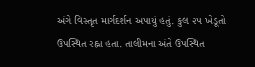અંગે વિસ્તૃત માર્ગદર્શન અપાયું હતું. કુલ ૨૫ ખેડૂતો ઉપસ્થિત રહ્ના હતા. તાલીમના અંતે ઉપસ્થિત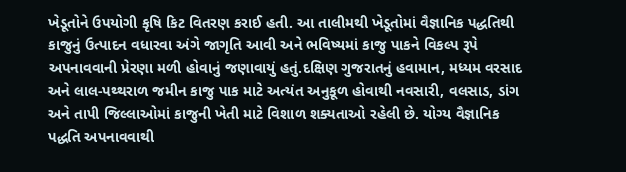ખેડૂતોને ઉપયોગી કૃષિ કિટ વિતરણ કરાઈ હતી. આ તાલીમથી ખેડૂતોમાં વૈજ્ઞાનિક પદ્ધતિથી કાજુનું ઉત્પાદન વધારવા અંગે જાગૃતિ આવી અને ભવિષ્યમાં કાજુ પાકને વિકલ્પ રૂપે અપનાવવાની પ્રેરણા મળી હોવાનું જણાવાયું હતું.દક્ષિણ ગુજરાતનું હવામાન, મધ્યમ વરસાદ અને લાલ-પથ્થરાળ જમીન કાજુ પાક માટે અત્યંત અનુકૂળ હોવાથી નવસારી, વલસાડ, ડાંગ અને તાપી જિલ્લાઓમાં કાજુની ખેતી માટે વિશાળ શક્યતાઓ રહેલી છે. યોગ્ય વૈજ્ઞાનિક પદ્ધતિ અપનાવવાથી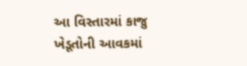આ વિસ્તારમાં કાજુ ખેડૂતોની આવકમાં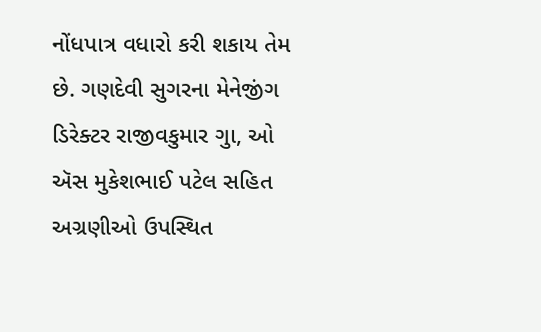નોંધપાત્ર વધારો કરી શકાય તેમ છે. ગણદેવી સુગરના મેનેજીંગ ડિરેક્ટર રાજીવકુમાર ગુા, ઓ ઍસ મુકેશભાઈ પટેલ સહિત અગ્રણીઓ ઉપસ્થિત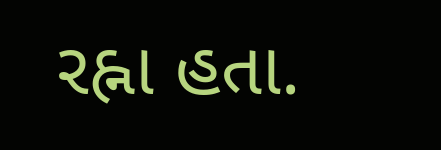રહ્ના હતા.